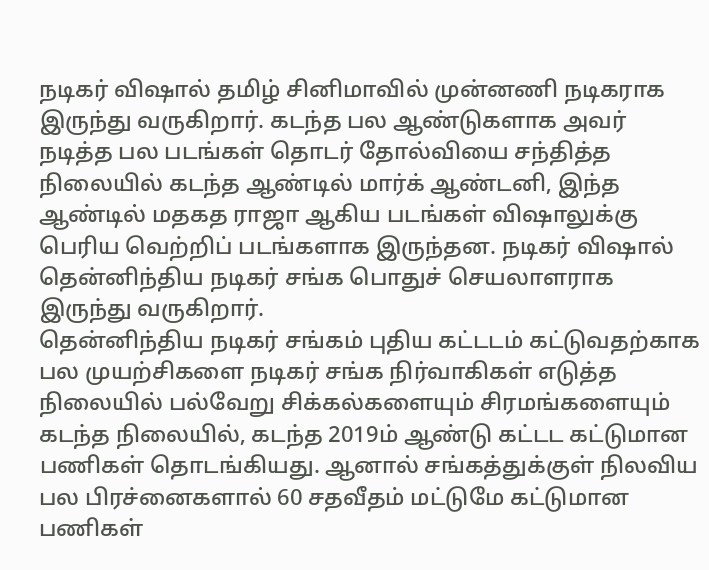நடிகர் விஷால் தமிழ் சினிமாவில் முன்னணி நடிகராக இருந்து வருகிறார். கடந்த பல ஆண்டுகளாக அவர் நடித்த பல படங்கள் தொடர் தோல்வியை சந்தித்த நிலையில் கடந்த ஆண்டில் மார்க் ஆண்டனி, இந்த ஆண்டில் மதகத ராஜா ஆகிய படங்கள் விஷாலுக்கு பெரிய வெற்றிப் படங்களாக இருந்தன. நடிகர் விஷால் தென்னிந்திய நடிகர் சங்க பொதுச் செயலாளராக இருந்து வருகிறார்.
தென்னிந்திய நடிகர் சங்கம் புதிய கட்டடம் கட்டுவதற்காக பல முயற்சிகளை நடிகர் சங்க நிர்வாகிகள் எடுத்த நிலையில் பல்வேறு சிக்கல்களையும் சிரமங்களையும் கடந்த நிலையில், கடந்த 2019ம் ஆண்டு கட்டட கட்டுமான பணிகள் தொடங்கியது. ஆனால் சங்கத்துக்குள் நிலவிய பல பிரச்னைகளால் 60 சதவீதம் மட்டுமே கட்டுமான பணிகள்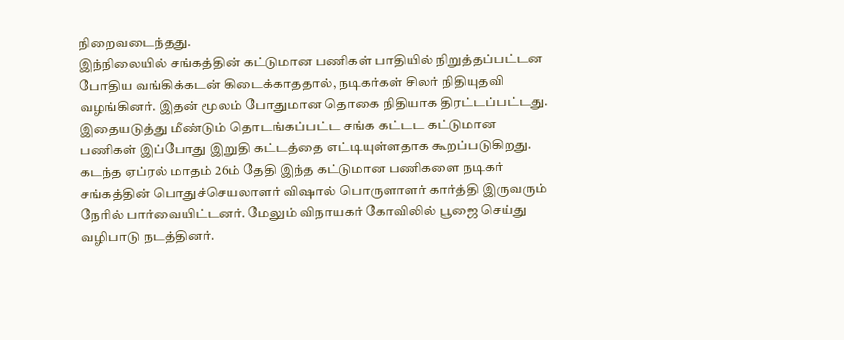நிறைவடைந்தது.
இந்நிலையில் சங்கத்தின் கட்டுமான பணிகள் பாதியில் நிறுத்தப்பட்டன போதிய வங்கிக்கடன் கிடைக்காததால், நடிகர்கள் சிலர் நிதியுதவி வழங்கினர். இதன் மூலம் போதுமான தொகை நிதியாக திரட்டப்பட்டது. இதையடுத்து மீண்டும் தொடங்கப்பட்ட சங்க கட்டட கட்டுமான பணிகள் இப்போது இறுதி கட்டத்தை எட்டியுள்ளதாக கூறப்படுகிறது.
கடந்த ஏப்ரல் மாதம் 26ம் தேதி இந்த கட்டுமான பணிகளை நடிகர் சங்கத்தின் பொதுச்செயலாளர் விஷால் பொருளாளர் கார்த்தி இருவரும் நேரில் பார்வையிட்டனர். மேலும் விநாயகர் கோவிலில் பூஜை செய்து வழிபாடு நடத்தினர்.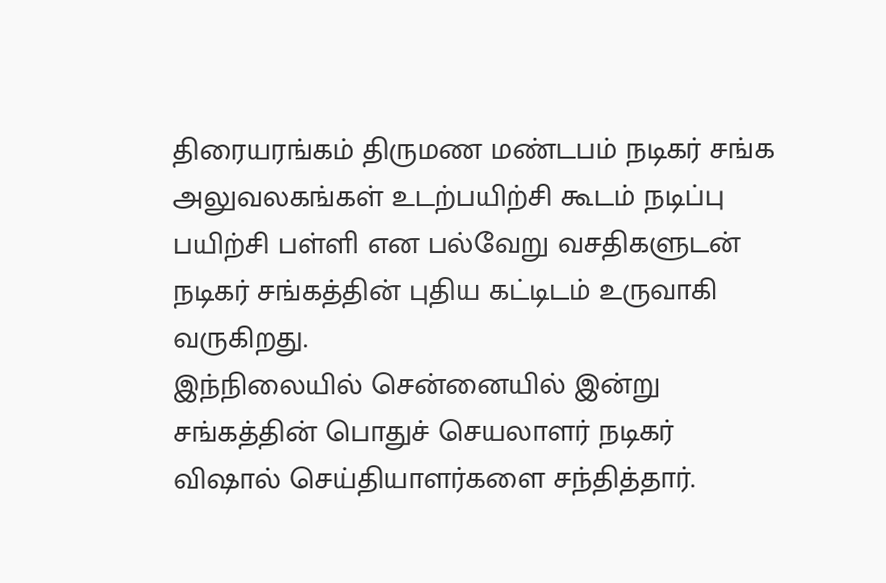திரையரங்கம் திருமண மண்டபம் நடிகர் சங்க அலுவலகங்கள் உடற்பயிற்சி கூடம் நடிப்பு பயிற்சி பள்ளி என பல்வேறு வசதிகளுடன் நடிகர் சங்கத்தின் புதிய கட்டிடம் உருவாகி வருகிறது.
இந்நிலையில் சென்னையில் இன்று சங்கத்தின் பொதுச் செயலாளர் நடிகர் விஷால் செய்தியாளர்களை சந்தித்தார்.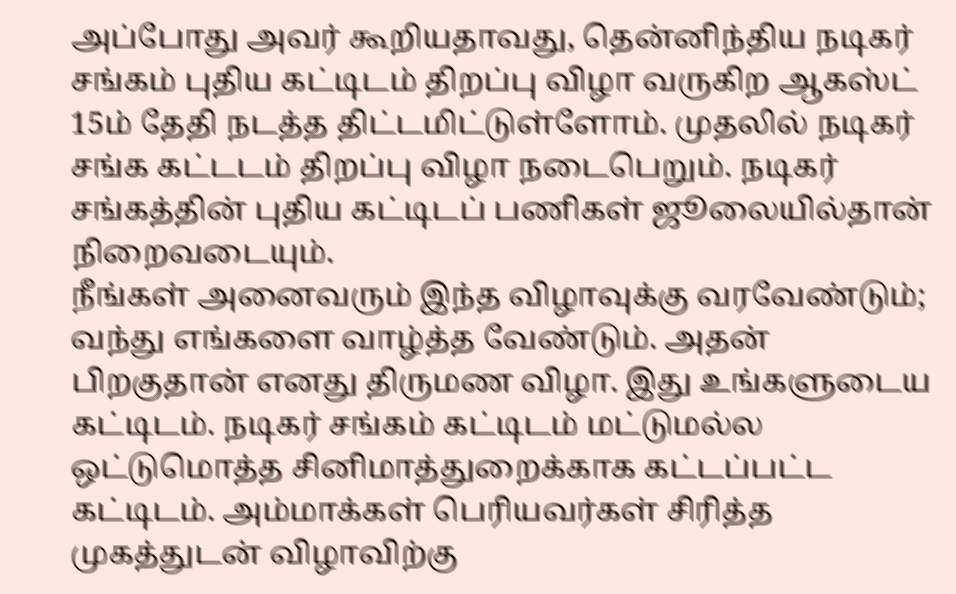அப்போது அவர் கூறியதாவது, தென்னிந்திய நடிகர் சங்கம் புதிய கட்டிடம் திறப்பு விழா வருகிற ஆகஸ்ட் 15ம் தேதி நடத்த திட்டமிட்டுள்ளோம். முதலில் நடிகர் சங்க கட்டடம் திறப்பு விழா நடைபெறும். நடிகர் சங்கத்தின் புதிய கட்டிடப் பணிகள் ஜூலையில்தான் நிறைவடையும்.
நீங்கள் அனைவரும் இந்த விழாவுக்கு வரவேண்டும்; வந்து எங்களை வாழ்த்த வேண்டும். அதன் பிறகுதான் எனது திருமண விழா. இது உங்களுடைய கட்டிடம். நடிகர் சங்கம் கட்டிடம் மட்டுமல்ல ஒட்டுமொத்த சினிமாத்துறைக்காக கட்டப்பட்ட கட்டிடம். அம்மாக்கள் பெரியவர்கள் சிரித்த முகத்துடன் விழாவிற்கு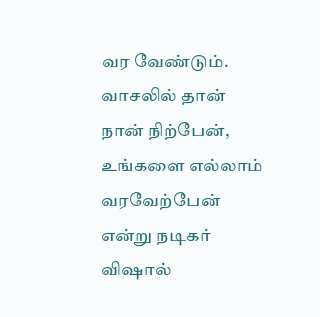வர வேண்டும். வாசலில் தான் நான் நிற்பேன், உங்களை எல்லாம் வரவேற்பேன் என்று நடிகர் விஷால்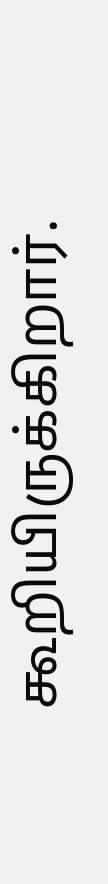கூறியிருக்கிறார்.